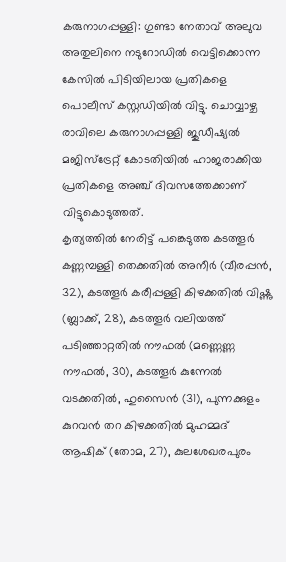കരുനാഗപ്പള്ളി: ഗുണ്ടാ നേതാവ് അലുവ അതുലിനെ നടുറോഡിൽ വെട്ടിക്കൊന്ന കേസിൽ പിടിയിലായ പ്രതികളെ പൊലീസ് കസ്റ്റഡിയിൽ വിട്ടു. ചൊവ്വാഴ്ച രാവിലെ കരുനാഗപ്പള്ളി ജുഡീഷ്യൽ മജിസ്ട്രേറ്റ് കോടതിയിൽ ഹാജരാക്കിയ പ്രതികളെ അഞ്ച് ദിവസത്തേക്കാണ് വിട്ടുകൊടുത്തത്.
കൃത്യത്തിൽ നേരിട്ട് പങ്കെടുത്ത കടത്തൂർ കണ്ണമ്പള്ളി തെക്കതിൽ അനീർ (വീരപ്പൻ, 32), കടത്തൂർ കരീപ്പള്ളി കിഴക്കതിൽ വിഷ്ണു (ബ്ലാക്ക്, 28), കടത്തൂർ വലിയത്ത് പടിഞ്ഞാറ്റതിൽ നൗഫൽ (മണ്ണെണ്ണ നൗഫൽ, 30), കടത്തൂർ കുന്നേൽ വടക്കതിൽ, ഹുസൈൻ (31), പുന്നക്കുളം കുറവൻ തറ കിഴക്കതിൽ മുഹമ്മദ് ആഷിക് (തോമ, 27), കുലശേഖരപുരം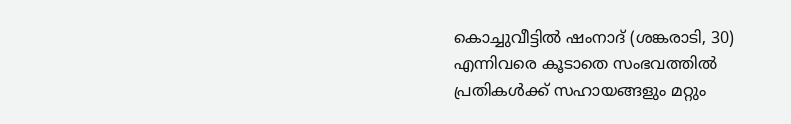കൊച്ചുവീട്ടിൽ ഷംനാദ് (ശങ്കരാടി, 30) എന്നിവരെ കൂടാതെ സംഭവത്തിൽ പ്രതികൾക്ക് സഹായങ്ങളും മറ്റും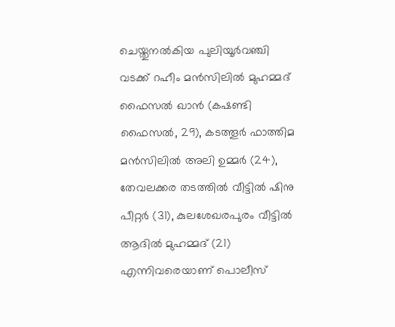ചെയ്തുനൽകിയ പുലിയൂർവഞ്ചി വടക്ക് റഹീം മൻസിലിൽ മുഹമ്മദ് ഫൈസൽ ഖാൻ (കഷണ്ടി ഫൈസൽ, 29), കടത്തൂർ ഫാത്തിമ മൻസിലിൽ അലി ഉമ്മർ (24), തേവലക്കര തടത്തിൽ വീട്ടിൽ ഷിനു പീറ്റർ (31), കുലശേഖരപുരം വീട്ടിൽ ആദിൽ മുഹമ്മദ് (21) എന്നിവരെയാണ് പൊലീസ്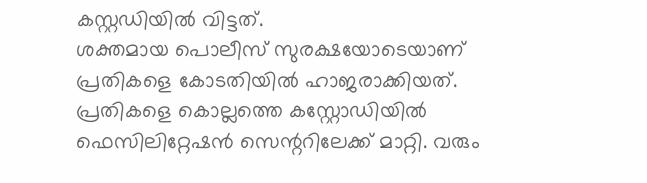കസ്റ്റഡിയിൽ വിട്ടത്.
ശക്തമായ പൊലീസ് സുരക്ഷയോടെയാണ് പ്രതികളെ കോടതിയിൽ ഹാജരാക്കിയത്. പ്രതികളെ കൊല്ലത്തെ കസ്റ്റോഡിയിൽ ഫെസിലിറ്റേഷൻ സെന്ററിലേക്ക് മാറ്റി. വരും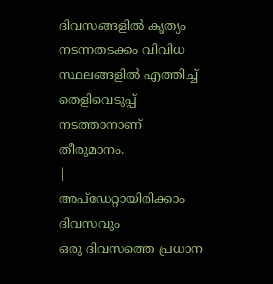ദിവസങ്ങളിൽ കൃത്യം നടന്നതടക്കം വിവിധ സ്ഥലങ്ങളിൽ എത്തിച്ച് തെളിവെടുപ്പ് നടത്താനാണ് തീരുമാനം.
|
അപ്ഡേറ്റായിരിക്കാം ദിവസവും
ഒരു ദിവസത്തെ പ്രധാന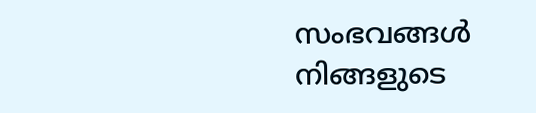സംഭവങ്ങൾ നിങ്ങളുടെ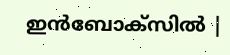ഇൻബോക്സിൽ |